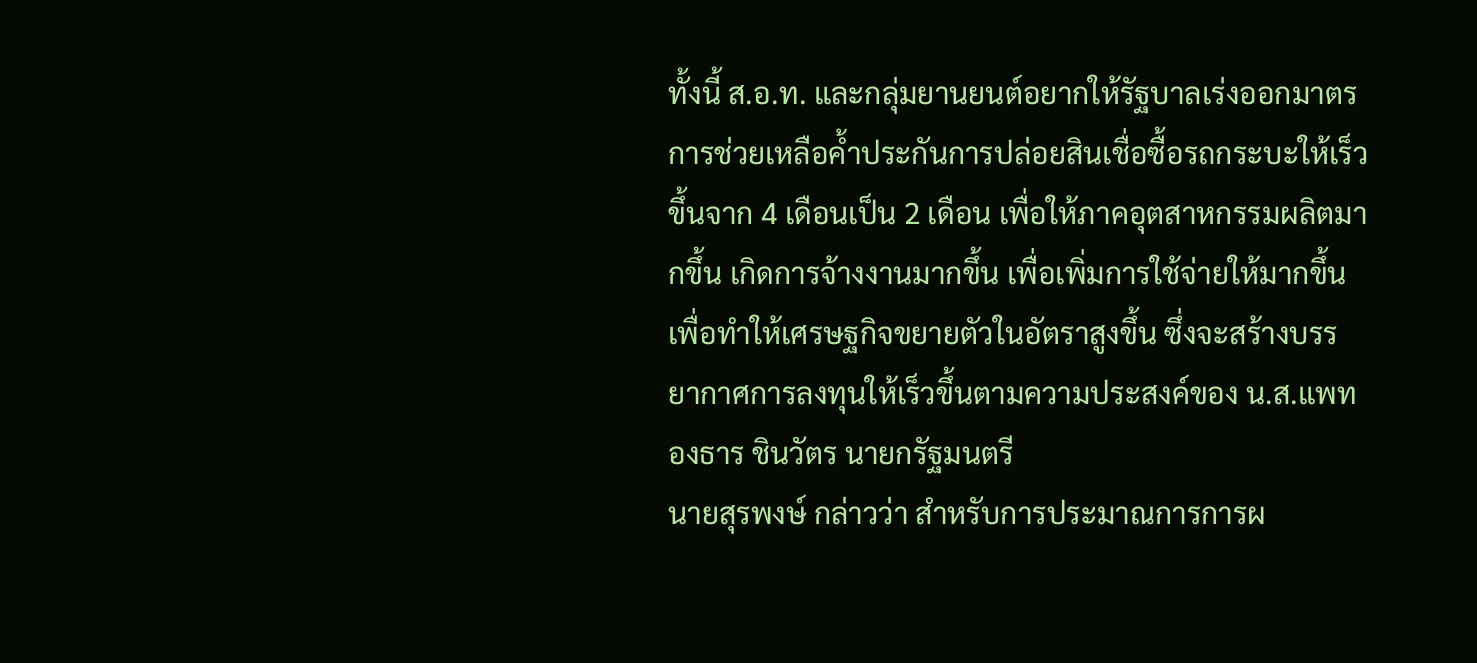ทั้งนี้ ส.อ.ท. และกลุ่มยานยนต์อยากให้รัฐบาลเร่งออกมาตรการช่วยเหลือค้ำประกันการปล่อยสินเชื่อซื้อรถกระบะให้เร็วขึ้นจาก 4 เดือนเป็น 2 เดือน เพื่อให้ภาคอุตสาหกรรมผลิตมากขึ้น เกิดการจ้างงานมากขึ้น เพื่อเพิ่มการใช้จ่ายให้มากขึ้น เพื่อทำให้เศรษฐกิจขยายตัวในอัตราสูงขึ้น ซึ่งจะสร้างบรรยากาศการลงทุนให้เร็วขึ้นตามความประสงค์ของ น.ส.แพทองธาร ชินวัตร นายกรัฐมนตรี
นายสุรพงษ์ กล่าวว่า สำหรับการประมาณการการผ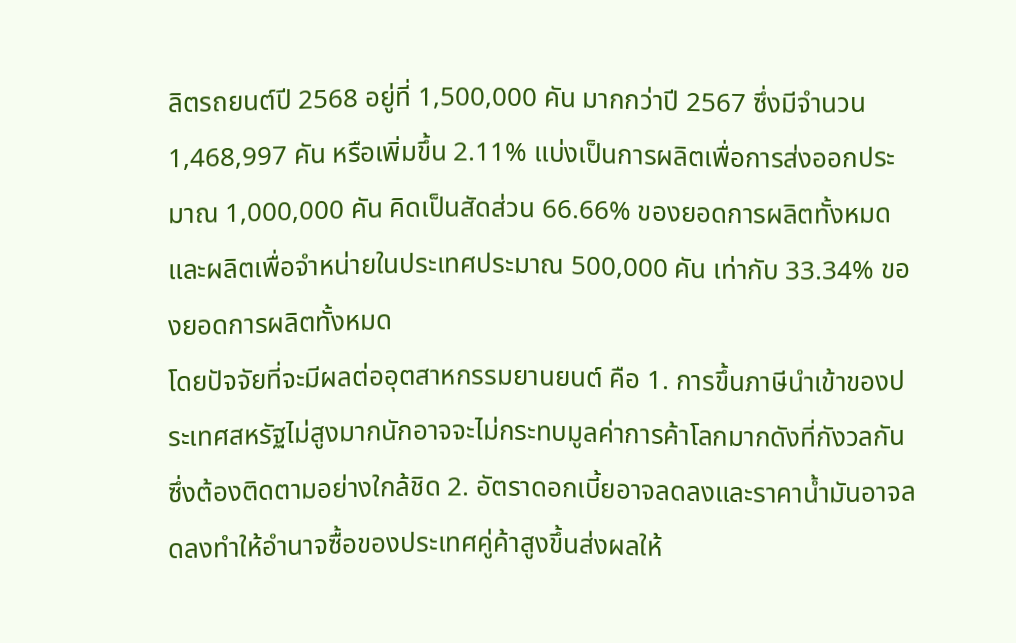ลิตรถยนต์ปี 2568 อยู่ที่ 1,500,000 คัน มากกว่าปี 2567 ซึ่งมีจำนวน 1,468,997 คัน หรือเพิ่มขึ้น 2.11% แบ่งเป็นการผลิตเพื่อการส่งออกประมาณ 1,000,000 คัน คิดเป็นสัดส่วน 66.66% ของยอดการผลิตทั้งหมด และผลิตเพื่อจำหน่ายในประเทศประมาณ 500,000 คัน เท่ากับ 33.34% ของยอดการผลิตทั้งหมด
โดยปัจจัยที่จะมีผลต่ออุตสาหกรรมยานยนต์ คือ 1. การขึ้นภาษีนำเข้าของประเทศสหรัฐไม่สูงมากนักอาจจะไม่กระทบมูลค่าการค้าโลกมากดังที่กังวลกันซึ่งต้องติดตามอย่างใกล้ชิด 2. อัตราดอกเบี้ยอาจลดลงและราคาน้ำมันอาจลดลงทำให้อำนาจซื้อของประเทศคู่ค้าสูงขึ้นส่งผลให้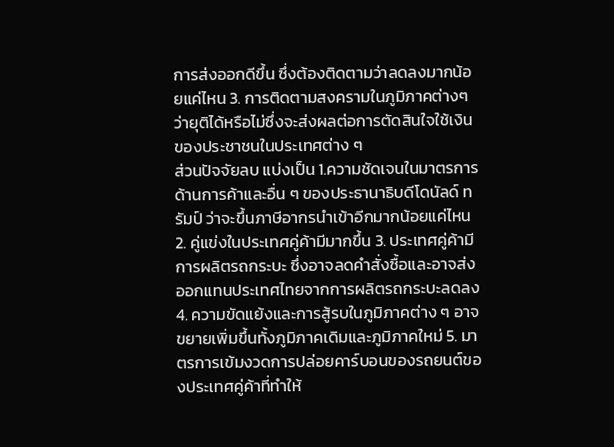การส่งออกดีขึ้น ซึ่งต้องติดตามว่าลดลงมากน้อยแค่ไหน 3. การติดตามสงครามในภูมิภาคต่างๆ ว่ายุติได้หรือไม่ซึ่งจะส่งผลต่อการตัดสินใจใช้เงินของประชาชนในประเทศต่าง ๆ
ส่วนปัจจัยลบ แบ่งเป็น 1.ความชัดเจนในมาตรการด้านการค้าและอื่น ๆ ของประธานาธิบดีโดนัลด์ ทรัมป์ ว่าจะขึ้นภาษีอากรนำเข้าอีกมากน้อยแค่ไหน 2. คู่แข่งในประเทศคู่ค้ามีมากขึ้น 3. ประเทศคู่ค้ามีการผลิตรถกระบะ ซึ่งอาจลดคำสั่งซื้อและอาจส่งออกแทนประเทศไทยจากการผลิตรถกระบะลดลง 4. ความขัดแย้งและการสู้รบในภูมิภาคต่าง ๆ อาจขยายเพิ่มขึ้นทั้งภูมิภาคเดิมและภูมิภาคใหม่ 5. มาตรการเข้มงวดการปล่อยคาร์บอนของรถยนต์ของประเทศคู่ค้าที่ทำให้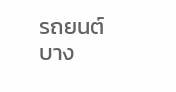รถยนต์บาง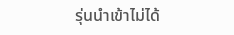รุ่นนำเข้าไม่ได้